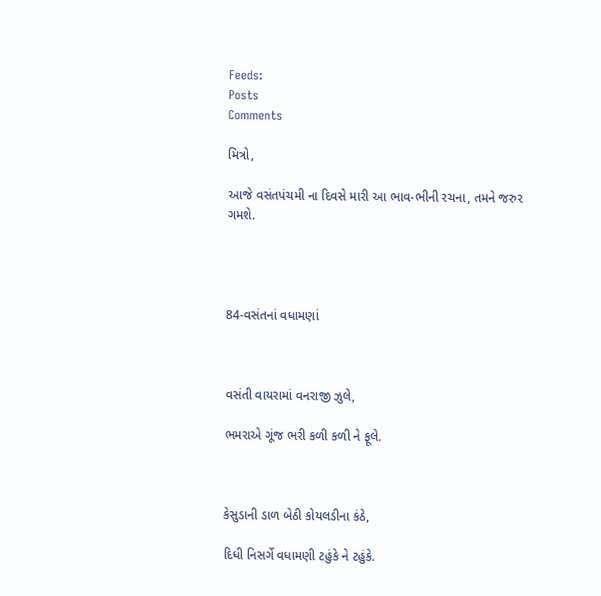Feeds:
Posts
Comments

મિત્રો,

આજે વસંતપંચમી ના દિવસે મારી આ ભાવ-ભીની રચના, તમને જરુર ગમશે.




84-વસંતનાં વધામણાં



વસંતી વાયરામાં વનરાજી ઝુલે,

ભમરાએ ગૂંજ ભરી કળી કળી ને ફૂલે.



કેસુડાની ડાળ બેઠી કોયલડીના કંઠે,

દિધી નિસર્ગે વધામણી ટહુંકે ને ટહુંકે.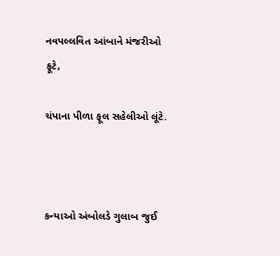નવપલ્લવિત આંબાને મંજરીઓ ફૂટે,

ચંપાના પીળા ફૂલ સહેલીઓ લૂંટે.



કન્યાઓ અંબોલડે ગુલાબ જુઈ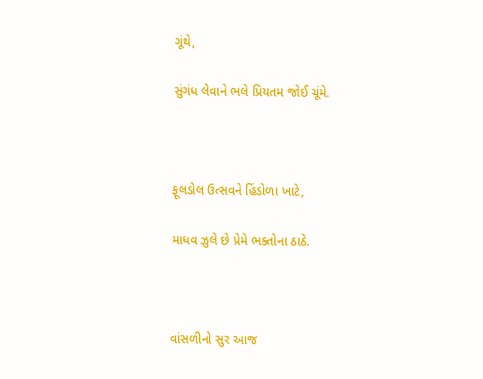ગૂંથે,

સુંગંધ લેવાને ભલે પ્રિયતમ જોઈ ચૂંમે.



ફૂલડોલ ઉત્સવને હિંડોળા ખાટે,

માધવ ઝુલે છે પ્રેમે ભક્તોના ઠાઠે.



વાંસળીનો સુર આજ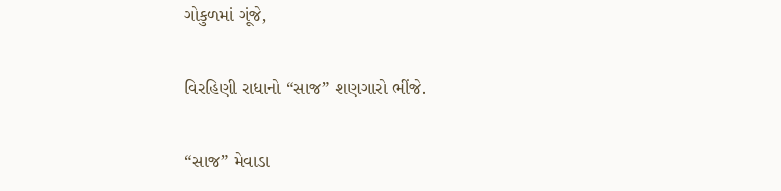ગોકુળમાં ગૂંજે,

વિરહિણી રાધાનો “સાજ” શણગારો ભીંજે.

“સાજ” મેવાડા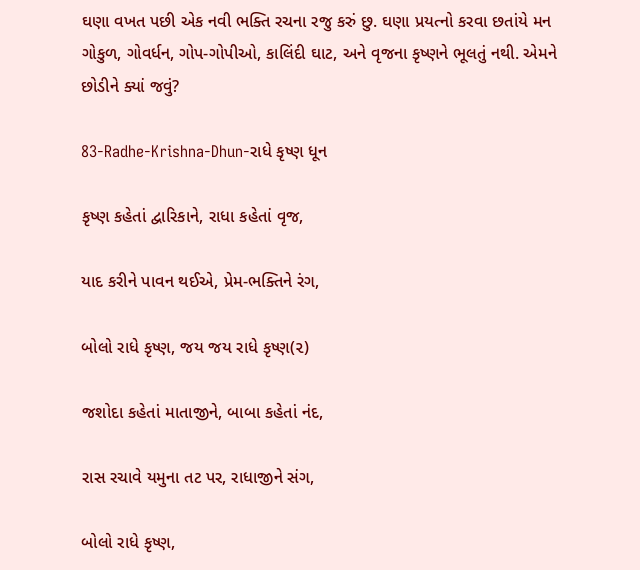ઘણા વખત પછી એક નવી ભક્તિ રચના રજુ કરું છુ. ઘણા પ્રયત્નો કરવા છતાંયે મન ગોકુળ, ગોવર્ધન, ગોપ-ગોપીઓ, કાલિંદી ઘાટ, અને વૃજના કૃષ્ણને ભૂલતું નથી. એમને છોડીને ક્યાં જવું?

83-Radhe-Krishna-Dhun-રાધે કૃષ્ણ ધૂન

કૃષ્ણ કહેતાં દ્વારિકાને, રાધા કહેતાં વૃજ,

યાદ કરીને પાવન થઈએ, પ્રેમ-ભક્તિને રંગ,

બોલો રાધે કૃષ્ણ, જય જય રાધે કૃષ્ણ(૨)

જશોદા કહેતાં માતાજીને, બાબા કહેતાં નંદ,

રાસ રચાવે યમુના તટ પર, રાધાજીને સંગ,

બોલો રાધે કૃષ્ણ,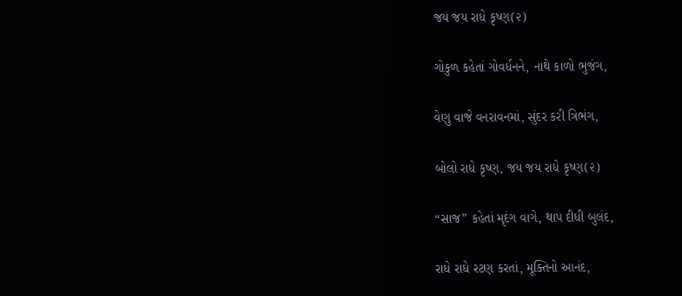જય જય રાધે કૃષ્ણ(૨)

ગોકુળ કહેતાં ગોવર્ધનને, નાથે કાળો ભુજંગ,

વેણુ વાજે વનરાવનમાં, સુંદર કરી ત્રિભંગ,

બોલો રાધે કૃષ્ણ, જય જય રાધે કૃષ્ણ(૨)

“સાજ” કહેતાં મૃદંગ વાગે, થાપ દીધી બુલંદ,

રાધે રાધે રટણ કરતાં, મૂક્તિનો આનંદ,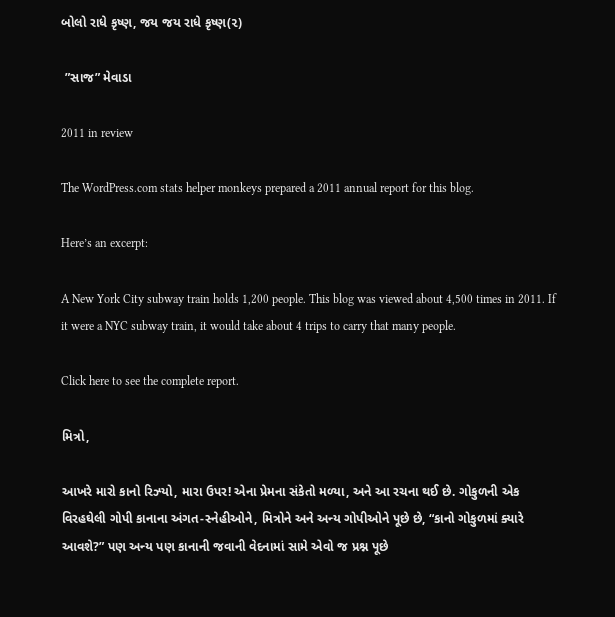બોલો રાધે કૃષ્ણ, જય જય રાધે કૃષ્ણ(૨)

 ”સાજ” મેવાડા

2011 in review

The WordPress.com stats helper monkeys prepared a 2011 annual report for this blog.

Here’s an excerpt:

A New York City subway train holds 1,200 people. This blog was viewed about 4,500 times in 2011. If it were a NYC subway train, it would take about 4 trips to carry that many people.

Click here to see the complete report.

મિત્રો,

આખરે મારો કાનો રિઝ્યો, મારા ઉપર! એના પ્રેમના સંકેતો મળ્યા, અને આ રચના થઈ છે. ગોકુળની એક વિરહઘેલી ગોપી કાનાના અંગત-સ્નેહીઓને, મિત્રોને અને અન્ય ગોપીઓને પૂછે છે, “કાનો ગોકુળમાં ક્યારે આવશે?” પણ અન્ય પણ કાનાની જવાની વેદનામાં સામે એવો જ પ્રશ્ન પૂછે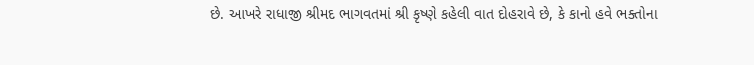છે. આખરે રાધાજી શ્રીમદ ભાગવતમાં શ્રી કૃષ્ણે કહેલી વાત દોહરાવે છે, કે કાનો હવે ભક્તોના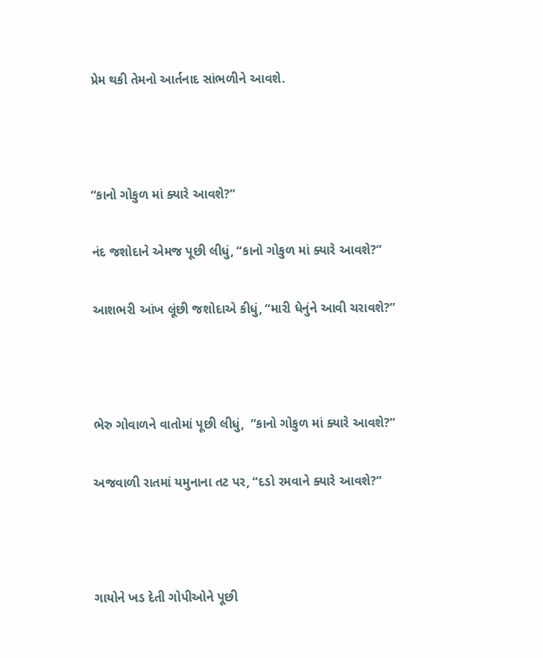પ્રેમ થકી તેમનો આર્તનાદ સાંભળીને આવશે.



“કાનો ગોકુળ માં ક્યારે આવશે?”

નંદ જશોદાને એમજ પૂછી લીધું, “કાનો ગોકુળ માં ક્યારે આવશે?”

આશભરી આંખ લૂંછી જશોદાએ કીધું, “મારી ધેનુંને આવી ચરાવશે?”



ભેરુ ગોવાળને વાતોમાં પૂછી લીધું,  ”કાનો ગોકુળ માં ક્યારે આવશે?”

અજવાળી રાતમાં યમુનાના તટ પર, “દડો રમવાને ક્યારે આવશે?”



ગાયોને ખડ દેતી ગોપીઓને પૂછી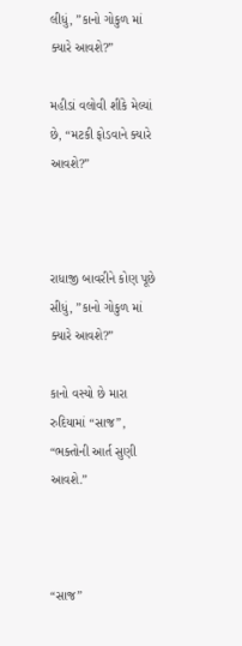લીધું, ”કાનો ગોકુળ માં ક્યારે આવશે?”

મહીડાં વલોવી શીંકે મેલ્યાં છે, “મટકી ફોડવાને ક્યારે આવશે?”



રાધાજી બાવરીને કોણ પૂછે સીધું, ”કાનો ગોકુળ માં ક્યારે આવશે?”

કાનો વસ્યો છે મારા રુદિયામાં “સાજ”, “ભક્તોની આર્ત સુણી આવશે.”



“સાજ”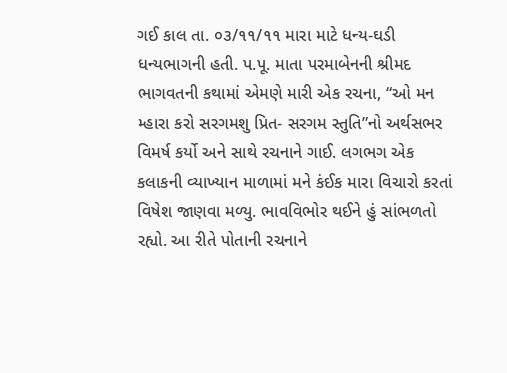ગઈ કાલ તા. ૦૩/૧૧/૧૧ મારા માટે ધન્ય-ઘડી ધન્યભાગની હતી. પ.પૂ. માતા પરમાબેનની શ્રીમદ ભાગવતની કથામાં એમણે મારી એક રચના, “ઓ મન મ્હારા કરો સરગમશુ પ્રિત- સરગમ સ્તુતિ”નો અર્થસભર વિમર્ષ કર્યો અને સાથે રચનાને ગાઈ. લગભગ એક કલાકની વ્યાખ્યાન માળામાં મને કંઈક મારા વિચારો કરતાં વિષેશ જાણવા મળ્યુ. ભાવવિભોર થઈને હું સાંભળતો રહ્યો. આ રીતે પોતાની રચનાને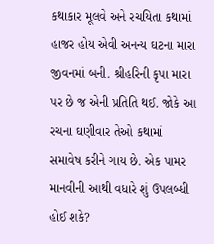કથાકાર મૂલવે અને રચયિતા કથામાં હાજર હોય એવી અનન્ય ઘટના મારા જીવનમાં બની. શ્રીહરિની કૃપા મારા પર છે જ એની પ્રતિતિ થઈ. જોકે આ રચના ઘણીવાર તેઓ કથામાં સમાવેષ કરીને ગાય છે. એક પામર માનવીની આથી વધારે શું ઉપલબ્ધી હોઈ શકે?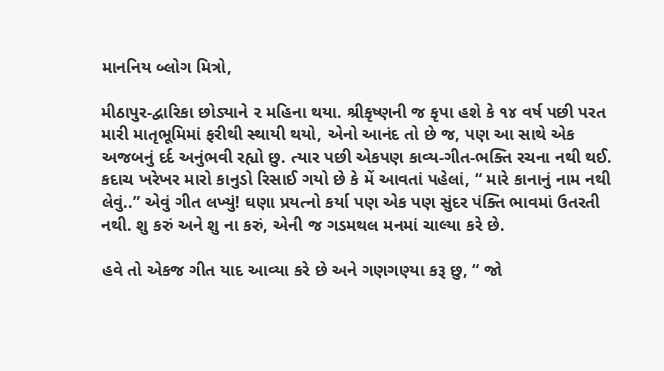માનનિય બ્લોગ મિત્રો,

મીઠાપુર-દ્વારિકા છોડ્યાને ૨ મહિના થયા. શ્રીકૃષ્ણની જ કૃપા હશે કે ૧૪ વર્ષ પછી પરત મારી માતૃભૂમિમાં ફરીથી સ્થાયી થયો, એનો આનંદ તો છે જ, પણ આ સાથે એક અજબનું દર્દ અનુંભવી રહ્યો છુ. ત્યાર પછી એકપણ કાવ્ય-ગીત-ભક્તિ રચના નથી થઈ. કદાચ ખરેખર મારો કાનુડો રિસાઈ ગયો છે કે મેં આવતાં પહેલાં, “ મારે કાનાનું નામ નથી લેવું..” એવું ગીત લખ્યું! ઘણા પ્રયત્નો કર્યા પણ એક પણ સુંદર પંક્તિ ભાવમાં ઉતરતી નથી. શુ કરું અને શુ ના કરું, એની જ ગડમથલ મનમાં ચાલ્યા કરે છે.

હવે તો એકજ ગીત યાદ આવ્યા કરે છે અને ગણગણ્યા કરૂ છુ, “ જો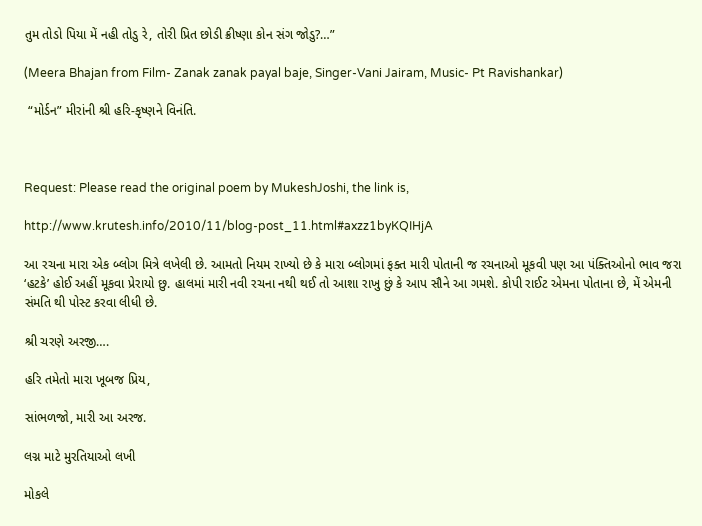તુમ તોડો પિયા મેં નહી તોડુ રે, તોરી પ્રિત છોડી ક્રીષ્ણા કોન સંગ જોડુ?…”

(Meera Bhajan from Film- Zanak zanak payal baje, Singer-Vani Jairam, Music- Pt Ravishankar)

 “મોર્ડન” મીરાંની શ્રી હરિ-કૃષ્ણને વિનંતિ.



Request: Please read the original poem by MukeshJoshi, the link is,

http://www.krutesh.info/2010/11/blog-post_11.html#axzz1byKQIHjA

આ રચના મારા એક બ્લોગ મિત્રે લખેલી છે. આમતો નિયમ રાખ્યો છે કે મારા બ્લોગમાં ફક્ત મારી પોતાની જ રચનાઓ મૂકવી પણ આ પંક્તિઓનો ભાવ જરા ‘હટકે’ હોઈ અહીં મૂકવા પ્રેરાયો છુ. હાલમાં મારી નવી રચના નથી થઈ તો આશા રાખુ છું કે આપ સૌને આ ગમશે. કોપી રાઈટ એમના પોતાના છે, મેં એમની સંમતિ થી પોસ્ટ કરવા લીધી છે.

શ્રી ચરણે અરજી….

હરિ તમેતો મારા ખૂબજ પ્રિય,

સાંભળજો, મારી આ અરજ.

લગ્ન માટે મુરતિયાઓ લખી

મોકલે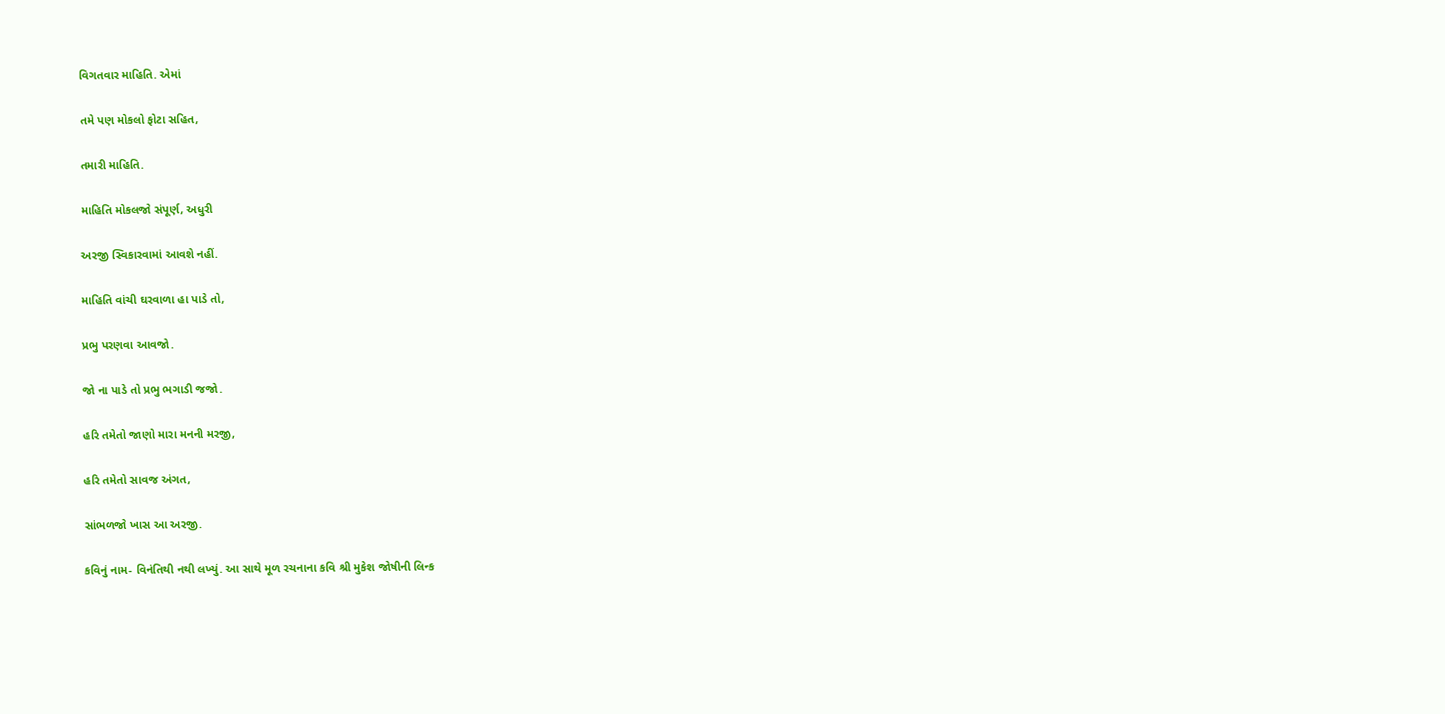વિગતવાર માહિતિ. એમાં

તમે પણ મોકલો ફોટા સહિત,

તમારી માહિતિ.

માહિતિ મોકલજો સંપૂર્ણ, અધુરી

અરજી સ્વિકારવામાં આવશે નહીં.

માહિતિ વાંચી ઘરવાળા હા પાડે તો,

પ્રભુ પરણવા આવજો.

જો ના પાડે તો પ્રભુ ભગાડી જજો.

હરિ તમેતો જાણો મારા મનની મરજી,

હરિ તમેતો સાવજ અંગત,

સાંભળજો ખાસ આ અરજી.

કવિનું નામ- વિનંતિથી નથી લખ્યું. આ સાથે મૂળ રચનાના કવિ શ્રી મુકેશ જોષીની લિન્ક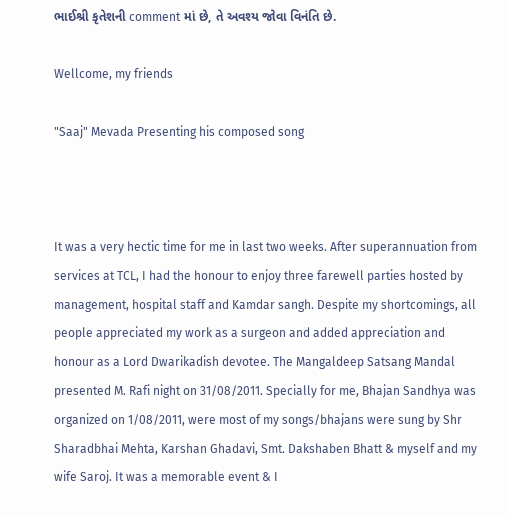ભાઈશ્રી કૃતેશની comment માં છે, તે અવશ્ય જોવા વિનંતિ છે.

Wellcome, my friends

"Saaj" Mevada Presenting his composed song



It was a very hectic time for me in last two weeks. After superannuation from services at TCL, I had the honour to enjoy three farewell parties hosted by management, hospital staff and Kamdar sangh. Despite my shortcomings, all people appreciated my work as a surgeon and added appreciation and honour as a Lord Dwarikadish devotee. The Mangaldeep Satsang Mandal presented M. Rafi night on 31/08/2011. Specially for me, Bhajan Sandhya was organized on 1/08/2011, were most of my songs/bhajans were sung by Shr Sharadbhai Mehta, Karshan Ghadavi, Smt. Dakshaben Bhatt & myself and my wife Saroj. It was a memorable event & I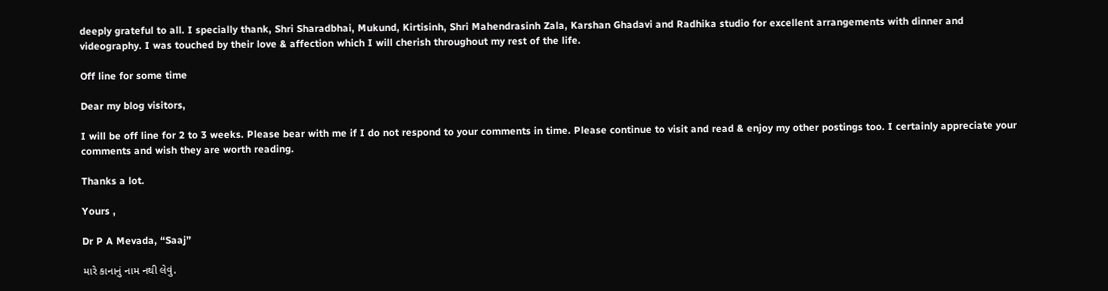deeply grateful to all. I specially thank, Shri Sharadbhai, Mukund, Kirtisinh, Shri Mahendrasinh Zala, Karshan Ghadavi and Radhika studio for excellent arrangements with dinner and videography. I was touched by their love & affection which I will cherish throughout my rest of the life.

Off line for some time

Dear my blog visitors,

I will be off line for 2 to 3 weeks. Please bear with me if I do not respond to your comments in time. Please continue to visit and read & enjoy my other postings too. I certainly appreciate your comments and wish they are worth reading.

Thanks a lot.

Yours ,

Dr P A Mevada, “Saaj”

મારે કાનાનું નામ નથી લેવું.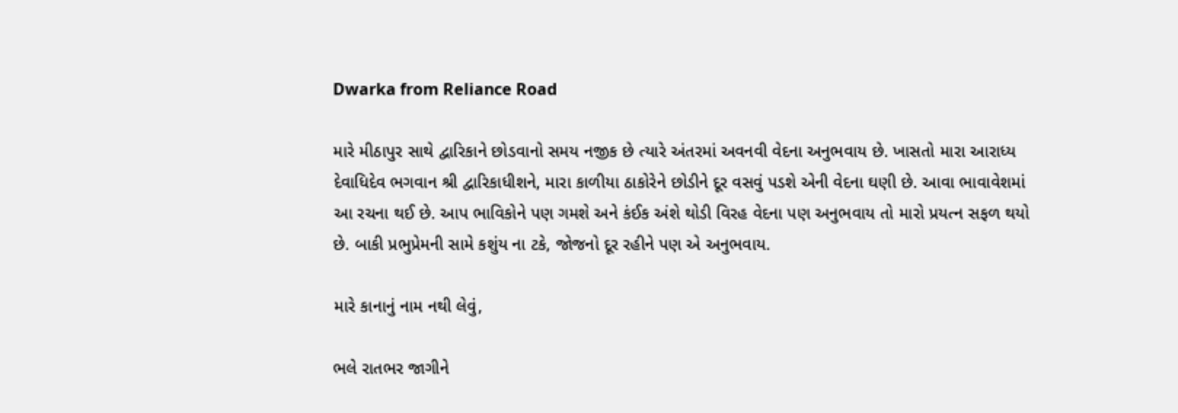Dwarka from Reliance Road

મારે મીઠાપુર સાથે દ્વારિકાને છોડવાનો સમય નજીક છે ત્યારે અંતરમાં અવનવી વેદના અનુભવાય છે. ખાસતો મારા આરાધ્ય દેવાધિદેવ ભગવાન શ્રી દ્વારિકાધીશને, મારા કાળીયા ઠાકોરેને છોડીને દૂર વસવું પડશે એની વેદના ઘણી છે. આવા ભાવાવેશમાં આ રચના થઈ છે. આપ ભાવિકોને પણ ગમશે અને કંઈક અંશે થોડી વિરહ વેદના પણ અનુભવાય તો મારો પ્રયત્ન સફળ થયો છે. બાકી પ્રભુપ્રેમની સામે કશુંય ના ટકે, જોજનો દૂર રહીને પણ એ અનુભવાય.

મારે કાનાનું નામ નથી લેવું,

ભલે રાતભર જાગીને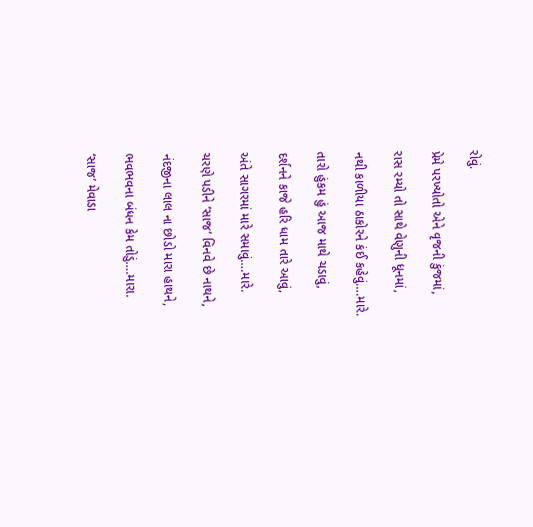રોવું.

પ્રેમે પરખ્યોતો એને વૃજની કુંજમાં,

રાસ રમ્યો તો સાથે વેણુની ધૂનમાં,

નથી કાળીયા ઠાકોરને કંઈ કહેવું….મારે.

તારો હુંકમ હું આજ માથે ચડાવું,

દર્શનને કાજે હરિ ધામ તારે આવું,

અંતે સાગરમાં મારે સમાવું….મારે.

ચરણે પડીને ‘સાજ’ વિનવે છે નાથને,

નંદજીના લાલ ના છોડો મારા હાથને,

ભવભવના બંધન કેમ તોડું….મારા.

‘સાજ’ મેવાડા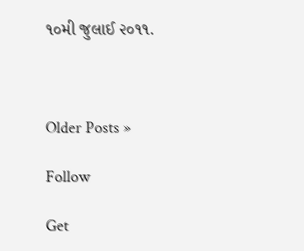૧૦મી જુલાઈ ૨૦૧૧.



Older Posts »

Follow

Get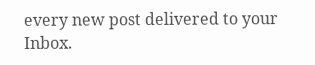every new post delivered to your Inbox.